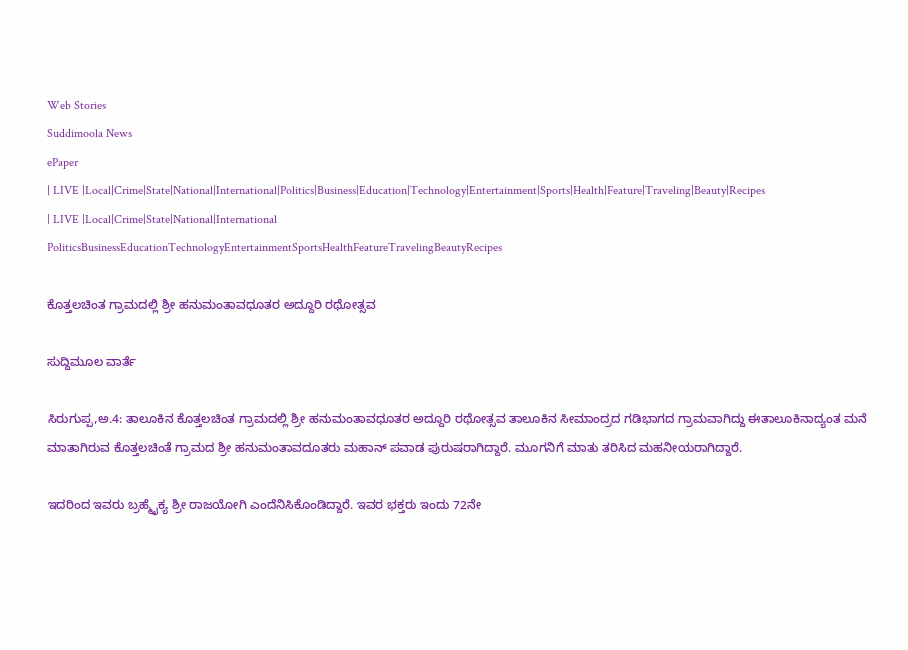Web Stories
Suddimoola News
ePaper
| LIVE |Local|Crime|State|National|International|Politics|Business|Education|Technology|Entertainment|Sports|Health|Feature|Traveling|Beauty|Recipes
| LIVE |Local|Crime|State|National|International
PoliticsBusinessEducationTechnologyEntertainmentSportsHealthFeatureTravelingBeautyRecipes

ಕೊತ್ತಲಚಿಂತ ಗ್ರಾಮದಲ್ಲಿ ಶ್ರೀ ಹನುಮಂತಾವಧೂತರ ಅದ್ದೂರಿ ರಥೋತ್ಸವ

ಸುದ್ದಿಮೂಲ ವಾರ್ತೆ

ಸಿರುಗುಪ್ಪ,ಅ.4: ತಾಲೂಕಿನ ಕೊತ್ತಲಚಿಂತ ಗ್ರಾಮದಲ್ಲಿ ಶ್ರೀ ಹನುಮಂತಾವಧೂತರ ಅದ್ದೂರಿ ರಥೋತ್ಸವ ತಾಲೂಕಿನ ಸೀಮಾಂದ್ರದ ಗಡಿಭಾಗದ ಗ್ರಾಮವಾಗಿದ್ದು ಈತಾಲೂಕಿನಾದ್ಯಂತ ಮನೆ ಮಾತಾಗಿರುವ ಕೊತ್ತಲಚಿಂತೆ ಗ್ರಾಮದ ಶ್ರೀ ಹನುಮಂತಾವದೂತರು ಮಹಾನ್ ಪವಾಡ ಪುರುಷರಾಗಿದ್ದಾರೆ. ಮೂಗನಿಗೆ ಮಾತು ತರಿಸಿದ ಮಹನೀಯರಾಗಿದ್ದಾರೆ.

ಇದರಿಂದ ಇವರು ಬ್ರಹ್ಮೈಕ್ಯ ಶ್ರೀ ರಾಜಯೋಗಿ ಎಂದೆನಿಸಿಕೊಂಡಿದ್ದಾರೆ. ಇವರ ಭಕ್ತರು ಇಂದು 72ನೇ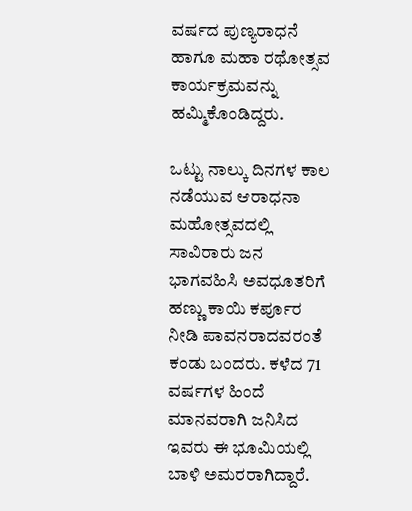ವರ್ಷದ ಪುಣ್ಯರಾಧನೆ ಹಾಗೂ ಮಹಾ ರಥೋತ್ಸವ ಕಾರ್ಯಕ್ರಮವನ್ನು ಹಮ್ಮಿಕೊಂಡಿದ್ದರು.

ಒಟ್ಟು ನಾಲ್ಕು ದಿನಗಳ ಕಾಲ ನಡೆಯುವ ಆರಾಧನಾ ಮಹೋತ್ಸವದಲ್ಲಿ ಸಾವಿರಾರು ಜನ ಭಾಗವಹಿಸಿ ಅವಧೂತರಿಗೆ ಹಣ್ಣು ಕಾಯಿ ಕರ್ಪೂರ ನೀಡಿ ಪಾವನರಾದವರಂತೆ ಕಂಡು ಬಂದರು. ಕಳೆದ 71 ವರ್ಷಗಳ ಹಿಂದೆ ಮಾನವರಾಗಿ ಜನಿಸಿದ ಇವರು ಈ ಭೂಮಿಯಲ್ಲಿ ಬಾಳಿ ಅಮರರಾಗಿದ್ದಾರೆ.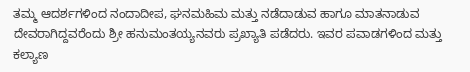ತಮ್ಮ ಆದರ್ಶಗಳಿಂದ ನಂದಾದೀಪ, ಘನಮಹಿಮ ಮತ್ತು ನಡೆದಾಡುವ ಹಾಗೂ ಮಾತನಾಡುವ ದೇವರಾಗಿದ್ದವರೆಂದು ಶ್ರೀ ಹನುಮಂತಯ್ಯನವರು ಪ್ರಖ್ಯಾತಿ ಪಡೆದರು. ಇವರ ಪವಾಡಗಳಿಂದ ಮತ್ತು ಕಲ್ಯಾಣ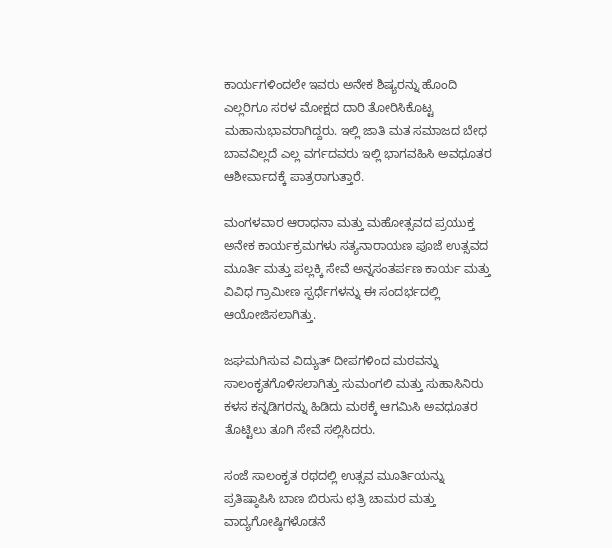ಕಾರ್ಯಗಳಿಂದಲೇ ಇವರು ಅನೇಕ ಶಿಷ್ಯರನ್ನು ಹೊಂದಿ ಎಲ್ಲರಿಗೂ ಸರಳ ಮೋಕ್ಷದ ದಾರಿ ತೋರಿಸಿಕೊಟ್ಟ ಮಹಾನುಭಾವರಾಗಿದ್ದರು. ಇಲ್ಲಿ ಜಾತಿ ಮತ ಸಮಾಜದ ಬೇಧ ಬಾವವಿಲ್ಲದೆ ಎಲ್ಲ ವರ್ಗದವರು ಇಲ್ಲಿ ಭಾಗವಹಿಸಿ ಅವಧೂತರ ಆಶೀರ್ವಾದಕ್ಕೆ ಪಾತ್ರರಾಗುತ್ತಾರೆ.

ಮಂಗಳವಾರ ಆರಾಧನಾ ಮತ್ತು ಮಹೋತ್ಸವದ ಪ್ರಯುಕ್ತ ಅನೇಕ ಕಾರ್ಯಕ್ರಮಗಳು ಸತ್ಯನಾರಾಯಣ ಪೂಜೆ ಉತ್ಸವದ ಮೂರ್ತಿ ಮತ್ತು ಪಲ್ಲಕ್ಕಿ ಸೇವೆ ಅನ್ನಸಂತರ್ಪಣ ಕಾರ್ಯ ಮತ್ತು ವಿವಿಧ ಗ್ರಾಮೀಣ ಸ್ಪರ್ಧೆಗಳನ್ನು ಈ ಸಂದರ್ಭದಲ್ಲಿ ಆಯೋಜಿಸಲಾಗಿತ್ತು.

ಜಘಮಗಿಸುವ ವಿದ್ಯುತ್ ದೀಪಗಳಿಂದ ಮಠವನ್ನು ಸಾಲಂಕೃತಗೊಳಿಸಲಾಗಿತ್ತು ಸುಮಂಗಲಿ ಮತ್ತು ಸುಹಾಸಿನಿರು ಕಳಸ ಕನ್ನಡಿಗರನ್ನು ಹಿಡಿದು ಮಠಕ್ಕೆ ಆಗಮಿಸಿ ಅವಧೂತರ ತೊಟ್ಟಿಲು ತೂಗಿ ಸೇವೆ ಸಲ್ಲಿಸಿದರು.

ಸಂಜೆ ಸಾಲಂಕೃತ ರಥದಲ್ಲಿ ಉತ್ಸವ ಮೂರ್ತಿಯನ್ನು ಪ್ರತಿಷ್ಠಾಪಿಸಿ ಬಾಣ ಬಿರುಸು ಛತ್ರಿ ಚಾಮರ ಮತ್ತು ವಾದ್ಯಗೋಷ್ಠಿಗಳೊಡನೆ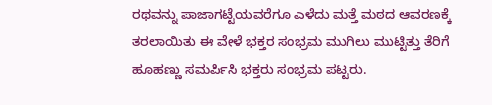ರಥವನ್ನು ಪಾಜಾಗಟ್ಟೆಯವರೆಗೂ ಎಳೆದು ಮತ್ತೆ ಮಠದ ಆವರಣಕ್ಕೆ ತರಲಾಯಿತು ಈ ವೇಳೆ ಭಕ್ತರ ಸಂಭ್ರಮ ಮುಗಿಲು ಮುಟ್ಟಿತ್ತು ತೆರಿಗೆ ಹೂಹಣ್ಣು ಸಮರ್ಪಿಸಿ ಭಕ್ತರು ಸಂಭ್ರಮ ಪಟ್ಟರು.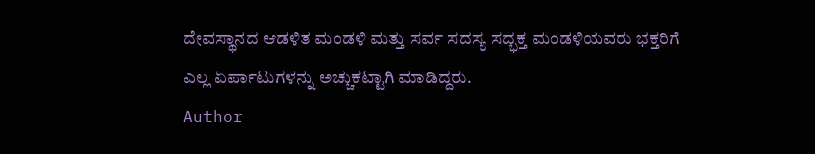ದೇವಸ್ಥಾನದ ಆಡಳಿತ ಮಂಡಳಿ ಮತ್ತು ಸರ್ವ ಸದಸ್ಯ ಸದ್ಭಕ್ತ ಮಂಡಳಿಯವರು ಭಕ್ತರಿಗೆ ಎಲ್ಲ ಏರ್ಪಾಟುಗಳನ್ನು ಅಚ್ಚುಕಟ್ಟಾಗಿ ಮಾಡಿದ್ದರು.
Author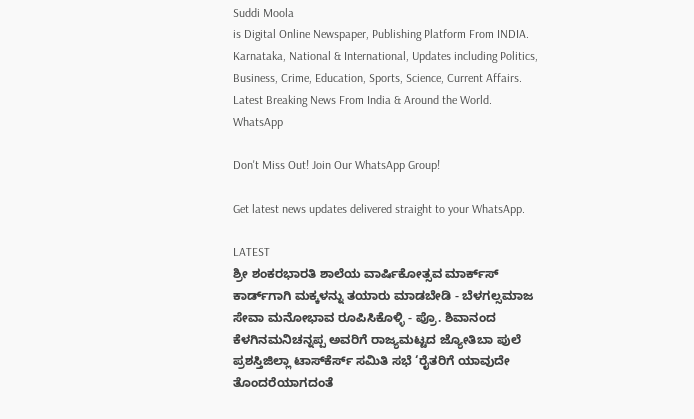Suddi Moola
is Digital Online Newspaper, Publishing Platform From INDIA. Karnataka, National & International, Updates including Politics, Business, Crime, Education, Sports, Science, Current Affairs. Latest Breaking News From India & Around the World.
WhatsApp

Don't Miss Out! Join Our WhatsApp Group!

Get latest news updates delivered straight to your WhatsApp.

LATEST
ಶ್ರೀ ಶಂಕರಭಾರತಿ ಶಾಲೆಯ ವಾರ್ಷಿಕೋತ್ಸವ ಮಾರ್ಕ್‌ಸ್‌ ಕಾರ್ಡ್‌ಗಾಗಿ ಮಕ್ಕಳನ್ನು ತಯಾರು ಮಾಡಬೇಡಿ - ಬೆಳಗಲ್ಸಮಾಜ ಸೇವಾ ಮನೋಭಾವ ರೂಪಿಸಿಕೊಳ್ಳಿ - ಪ್ರೊ. ಶಿವಾನಂದ ಕೆಳಗಿನಮನಿಚನ್ನಪ್ಪ ಅವರಿಗೆ ರಾಜ್ಯಮಟ್ಟದ ಜ್ಯೋತಿಬಾ ಪುಲೆ ಪ್ರಶಸ್ತಿಜಿಲ್ಲಾ ಟಾಸ್‌‌ಕೆರ್ಸ್ ಸಮಿತಿ ಸಭೆ ‘ರೈತರಿಗೆ ಯಾವುದೇ ತೊಂದರೆಯಾಗದಂತೆ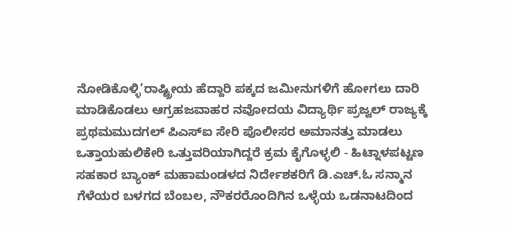ನೋಡಿಕೊಳ್ಳಿ’ರಾಷ್ಟ್ರೀಯ ಹೆದ್ದಾರಿ ಪಕ್ಕದ ಜಮೀನುಗಳಿಗೆ ಹೋಗಲು ದಾರಿ ಮಾಡಿಕೊಡಲು ಆಗ್ರಹಜವಾಹರ ನವೋದಯ ವಿದ್ಯಾರ್ಥಿ ಪ್ರಜ್ವಲ್ ರಾಜ್ಯಕ್ಕೆ ಪ್ರಥಮಮುದಗಲ್ ಪಿಎಸ್‌ಐ ಸೇರಿ ಪೊಲೀಸರ ಅಮಾನತ್ತು ಮಾಡಲು ಒತ್ತಾಯಹುಲಿಕೇರಿ ಒತ್ತುವರಿಯಾಗಿದ್ದರೆ ಕ್ರಮ ಕೈಗೊಳ್ಳಲಿ - ಹಿಟ್ನಾಳಪಟ್ಟಣ ಸಹಕಾರ ಬ್ಯಾಂಕ್ ಮಹಾಮಂಡಳದ ನಿರ್ದೇಶಕರಿಗೆ ಡಿ.ಎಚ್.ಓ ಸನ್ಮಾನ ಗೆಳೆಯರ ಬಳಗದ ಬೆಂಬಲ, ನೌಕರರೊಂದಿಗಿನ ಒಳ್ಳೆಯ ಒಡನಾಟದಿಂದ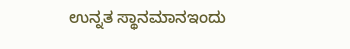ಉನ್ನತ ಸ್ಥಾನಮಾನಇಂದು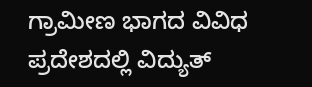ಗ್ರಾಮೀಣ ಭಾಗದ ವಿವಿಧ ಪ್ರದೇಶದಲ್ಲಿ ವಿದ್ಯುತ್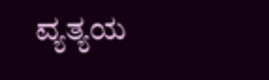ವ್ಯತ್ಯಯ